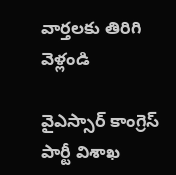వార్తలకు తిరిగి వెళ్లండి

వైఎస్సార్ కాంగ్రెస్ పార్టీ విశాఖ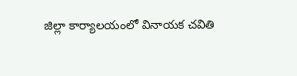జిల్లా కార్యాలయంలో వినాయక చవితి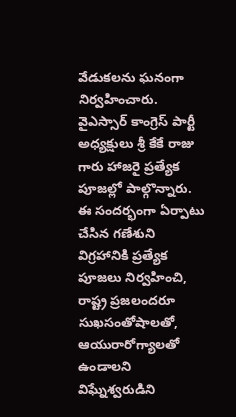వేడుకలను ఘనంగా నిర్వహించారు. వైఎస్సార్ కాంగ్రెస్ పార్టీ అధ్యక్షులు శ్రీ కేకే రాజు గారు హాజరై ప్రత్యేక పూజల్లో పాల్గొన్నారు.
ఈ సందర్భంగా ఏర్పాటు చేసిన గణేశుని విగ్రహానికి ప్రత్యేక పూజలు నిర్వహించి, రాష్ట్ర ప్రజలందరూ సుఖసంతోషాలతో, ఆయురారోగ్యాలతో ఉండాలని విఘ్నేశ్వరుడిని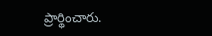ప్రార్థించారు.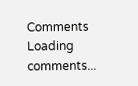Comments
Loading comments...